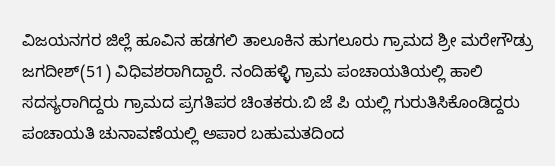ವಿಜಯನಗರ ಜಿಲ್ಲೆ ಹೂವಿನ ಹಡಗಲಿ ತಾಲೂಕಿನ ಹುಗಲೂರು ಗ್ರಾಮದ ಶ್ರೀ ಮರೇಗೌಡ್ರು ಜಗದೀಶ್(51) ವಿಧಿವಶರಾಗಿದ್ದಾರೆ. ನಂದಿಹಳ್ಳಿ ಗ್ರಾಮ ಪಂಚಾಯತಿಯಲ್ಲಿ ಹಾಲಿ ಸದಸ್ಯರಾಗಿದ್ದರು ಗ್ರಾಮದ ಪ್ರಗತಿಪರ ಚಿಂತಕರು.ಬಿ ಜೆ ಪಿ ಯಲ್ಲಿ ಗುರುತಿಸಿಕೊಂಡಿದ್ದರು ಪಂಚಾಯತಿ ಚುನಾವಣೆಯಲ್ಲಿ ಅಪಾರ ಬಹುಮತದಿಂದ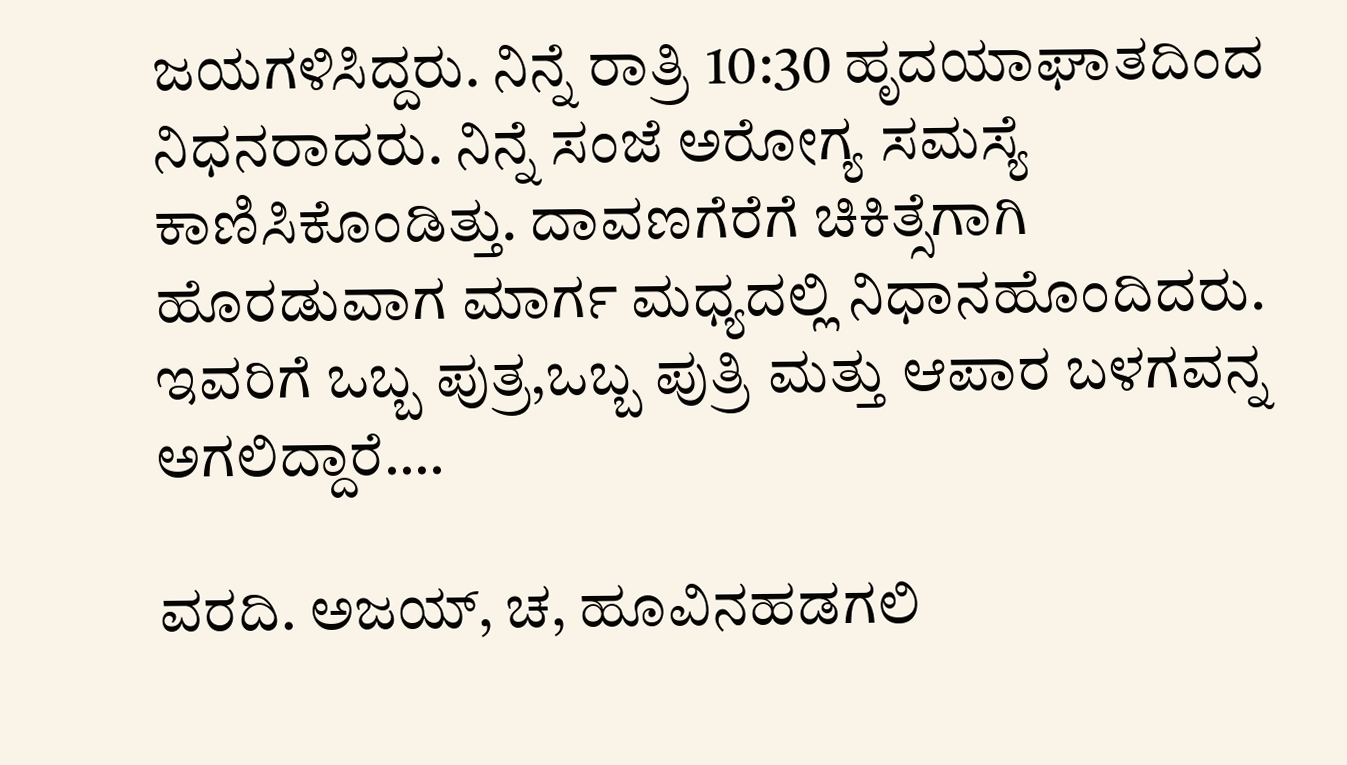ಜಯಗಳಿಸಿದ್ದರು. ನಿನ್ನೆ ರಾತ್ರಿ 10:30 ಹೃದಯಾಘಾತದಿಂದ ನಿಧನರಾದರು. ನಿನ್ನೆ ಸಂಜೆ ಅರೋಗ್ಯ ಸಮಸ್ಯೆ ಕಾಣಿಸಿಕೊಂಡಿತ್ತು. ದಾವಣಗೆರೆಗೆ ಚಿಕಿತ್ಸೆಗಾಗಿ ಹೊರಡುವಾಗ ಮಾರ್ಗ ಮಧ್ಯದಲ್ಲಿ ನಿಧಾನಹೊಂದಿದರು. ಇವರಿಗೆ ಒಬ್ಬ ಪುತ್ರ,ಒಬ್ಬ ಪುತ್ರಿ ಮತ್ತು ಆಪಾರ ಬಳಗವನ್ನ ಅಗಲಿದ್ದಾರೆ….

ವರದಿ. ಅಜಯ್, ಚ, ಹೂವಿನಹಡಗಲಿ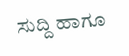ಸುದ್ದಿ ಹಾಗೂ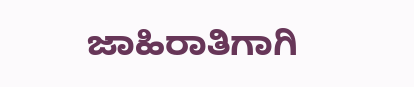ಜಾಹಿರಾತಿಗಾಗಿ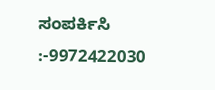ಸಂಪರ್ಕಿಸಿ :-9972422030